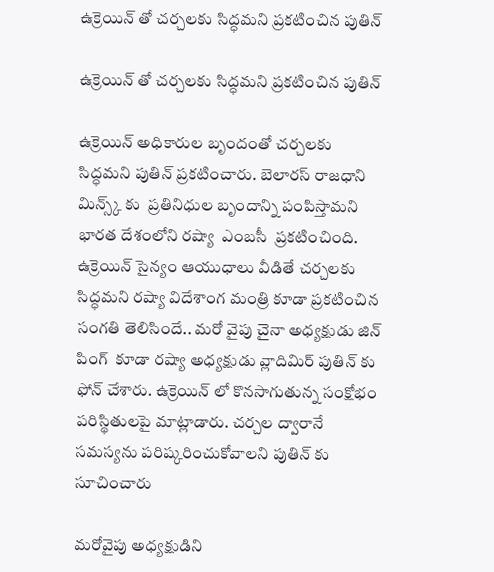ఉక్రెయిన్ తో చర్చలకు సిద్ధమని ప్రకటించిన పుతిన్

ఉక్రెయిన్ తో చర్చలకు సిద్ధమని ప్రకటించిన పుతిన్

ఉక్రెయిన్ అధికారుల బృందంతో చర్చలకు సిద్ధమని పుతిన్ ప్రకటించారు. బెలారస్ రాజధాని మిన్స్క్ కు  ప్రతినిధుల బృందాన్ని పంపిస్తామని భారత దేశంలోని రష్యా  ఎంబసీ  ప్రకటించింది. ఉక్రెయిన్ సైన్యం ఆయుధాలు వీడితే చర్చలకు సిద్ధమని రష్యా విదేశాంగ మంత్రి కూడా ప్రకటించిన సంగతి తెలిసిందే.. మరో వైపు చైనా అధ్యక్షుడు జిన్ పింగ్  కూడా రష్యా అధ్యక్షుడు వ్లాదిమిర్ పుతిన్ కు ఫోన్ చేశారు. ఉక్రెయిన్ లో కొనసాగుతున్న సంక్షోభం పరిస్థితులపై మాట్లాడారు. చర్చల ద్వారానే సమస్యను పరిష్కరించుకోవాలని పుతిన్ కు సూచించారు

మరోవైపు అధ్యక్షుడిని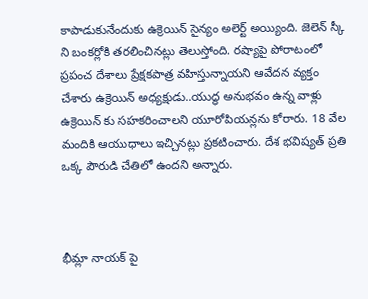కాపాడుకునేందుకు ఉక్రెయిన్ సైన్యం అలెర్ట్ అయ్యింది. జెలెన్ స్కీ ని బంకర్లోకి తరలించినట్లు తెలుస్తోంది. రష్యాపై పోరాటంలో ప్రపంచ దేశాలు ప్రేక్షకపాత్ర వహిస్తున్నాయని ఆవేదన వ్యక్తం చేశారు ఉక్రెయిన్ అధ్యక్షుడు..యుద్ధ అనుభవం ఉన్న వాళ్లు ఉక్రెయిన్ కు సహకరించాలని యూరోపియన్లను కోరారు. 18 వేల మందికి ఆయుధాలు ఇచ్చినట్లు ప్రకటించారు. దేశ భవిష్యత్ ప్రతి ఒక్క పౌరుడి చేతిలో ఉందని అన్నారు.



భీమ్లా నాయక్ పై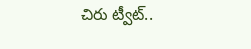చిరు ట్వీట్..